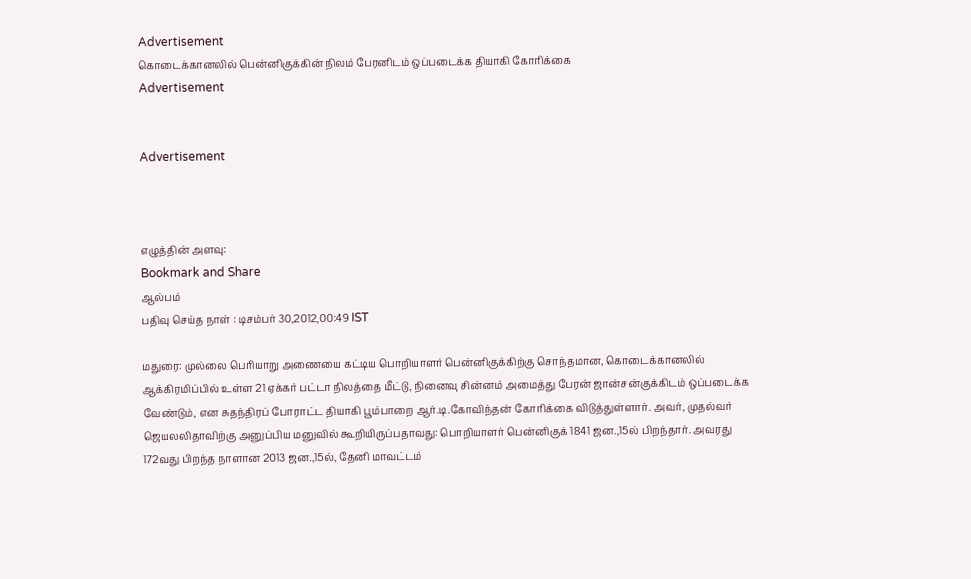Advertisement
கொடைக்கானலில் பென்னிகுக்கின் நிலம் பேரனிடம் ஒப்படைக்க தியாகி கோரிக்கை
Advertisement


Advertisement



எழுத்தின் அளவு:
Bookmark and Share
ஆல்பம்
பதிவு செய்த நாள் : டிசம்பர் 30,2012,00:49 IST

மதுரை: முல்லை பெரியாறு அணையை கட்டிய பொறியாளர் பென்னிகுக்கிற்கு சொந்தமான, கொடைக்கானலில் ஆக்கிரமிப்பில் உள்ள 21 ஏக்கர் பட்டா நிலத்தை மீட்டு, நினைவு சின்னம் அமைத்து பேரன் ஜான்சன்குக்கிடம் ஒப்படைக்க வேண்டும், என சுதந்திரப் போராட்ட தியாகி பூம்பாறை ஆர்.டி.கோவிந்தன் கோரிக்கை விடுத்துள்ளார். அவர், முதல்வர் ஜெயலலிதாவிற்கு அனுப்பிய மனுவில் கூறியிருப்பதாவது: பொறியாளர் பென்னிகுக் 1841 ஜன.,15ல் பிறந்தார். அவரது 172வது பிறந்த நாளான 2013 ஜன.,15ல், தேனி மாவட்டம்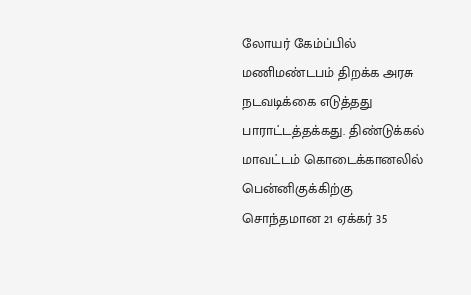லோயர் கேம்ப்பில் மணிமண்டபம் திறக்க அரசு நடவடிக்கை எடுத்தது பாராட்டத்தக்கது. திண்டுக்கல் மாவட்டம் கொடைக்கானலில் பென்னிகுக்கிற்கு சொந்தமான 21 ஏக்கர் 35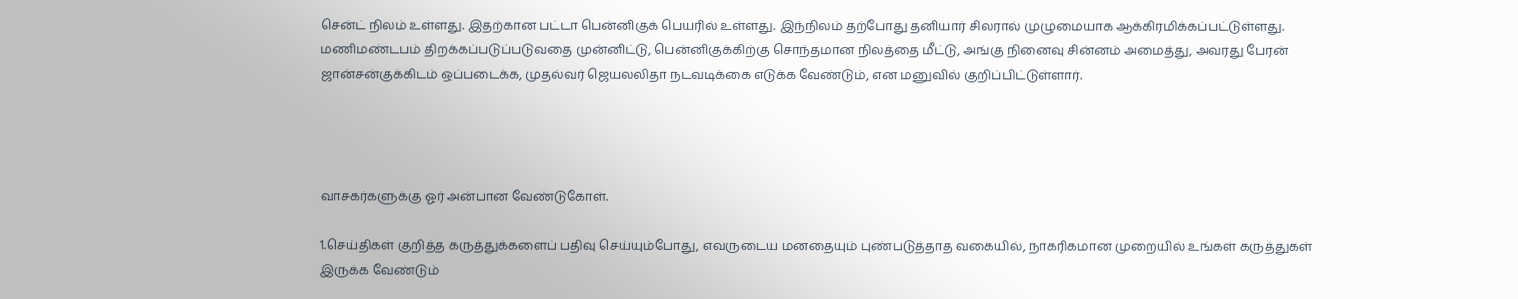சென்ட் நிலம் உள்ளது. இதற்கான பட்டா பென்னிகுக் பெயரில் உள்ளது. இந்நிலம் தற்போது தனியார் சிலரால் முழுமையாக ஆக்கிரமிக்கப்பட்டுள்ளது. மணிமண்டபம் திறக்கப்படுப்படுவதை முன்னிட்டு, பென்னிகுக்கிற்கு சொந்தமான நிலத்தை மீட்டு, அங்கு நினைவு சின்னம் அமைத்து, அவரது பேரன் ஜான்சன்குக்கிடம் ஒப்படைக்க, முதல்வர் ஜெயலலிதா நடவடிக்கை எடுக்க வேண்டும், என மனுவில் குறிப்பிட்டுள்ளார்.




வாசகர்களுக்கு ஓர் அன்பான வேண்டுகோள்.

1.செய்திகள் குறித்த கருத்துக்களைப் பதிவு செய்யும்போது, எவருடைய மனதையும் புண்படுத்தாத வகையில், நாகரிகமான முறையில் உங்கள் கருத்துகள் இருக்க வேண்டும்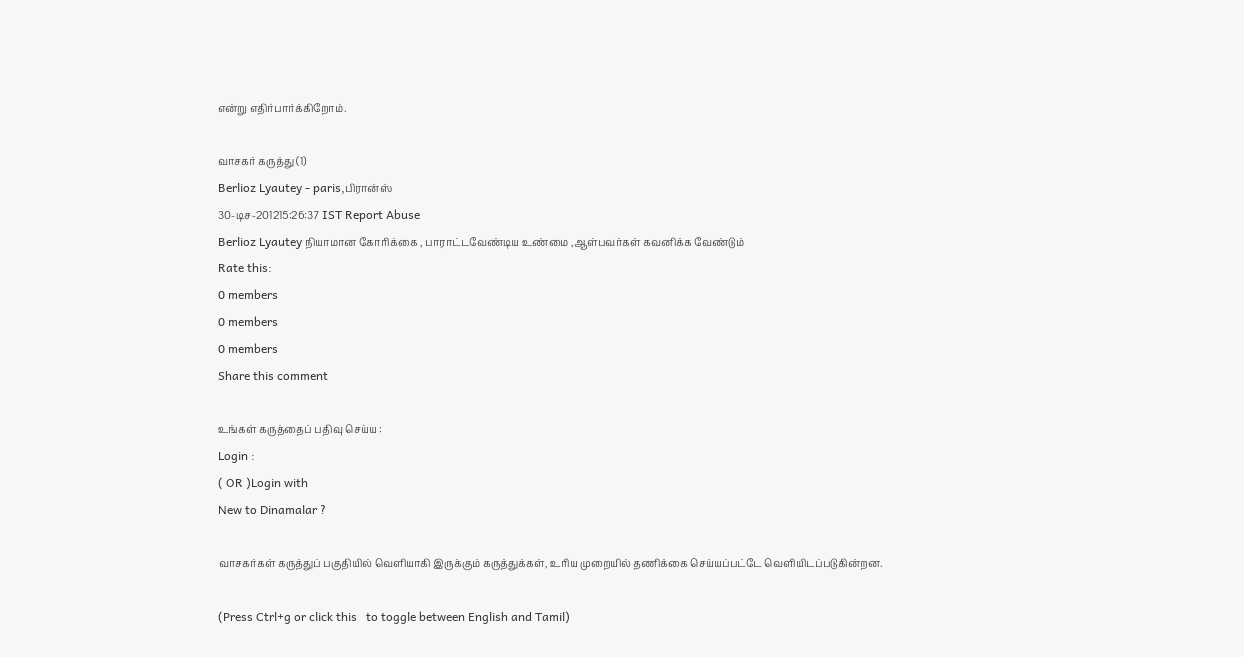என்று எதிர்பார்க்கிறோம்.

வாசகர் கருத்து (1)
Berlioz Lyautey - paris,பிரான்ஸ்
30-டிச-201215:26:37 IST Report Abuse
Berlioz Lyautey நியாமான கோரிக்கை , பாராட்டவேண்டிய உண்மை ,ஆள்பவர்கள் கவனிக்க வேண்டும்
Rate this:
0 members
0 members
0 members
Share this comment

உங்கள் கருத்தைப் பதிவு செய்ய :
Login :
( OR )Login with
New to Dinamalar ?

வாசகர்கள் கருத்துப் பகுதியில் வெளியாகி இருக்கும் கருத்துக்கள், உரிய முறையில் தணிக்கை செய்யப்பட்டே வெளியி‌டப்படுகின்றன.

(Press Ctrl+g or click this   to toggle between English and Tamil)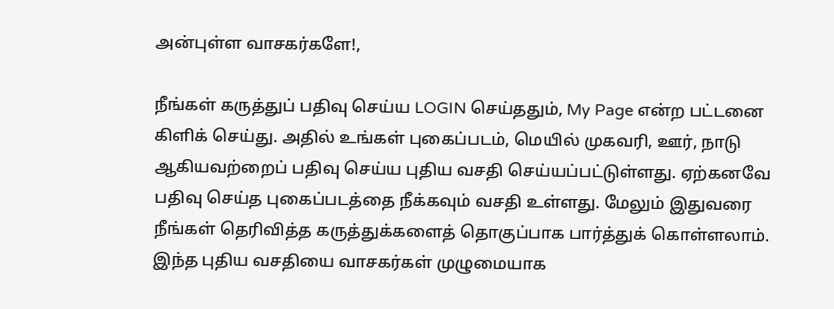அன்புள்ள வாசகர்களே!,

நீங்கள் கருத்துப் பதிவு செய்ய LOGIN செய்ததும், My Page என்ற பட்டனை கிளிக் செய்து. அதில் உங்கள் புகைப்படம், மெயில் முகவரி, ஊர், நாடு ஆகியவற்றைப் பதிவு செய்ய புதிய வசதி செய்யப்பட்டுள்ளது. ஏற்கனவே பதிவு செய்த புகைப்படத்தை நீக்கவும் வசதி உள்ளது. மேலும் இதுவரை நீங்கள் தெரிவித்த கருத்துக்களைத் தொகுப்பாக பார்த்துக் கொள்ளலாம். இந்த புதிய வசதியை வாசகர்கள் முழுமையாக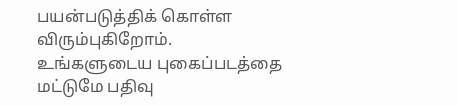பயன்படுத்திக் கொள்ள விரும்புகிறோம். உங்களுடைய புகைப்படத்தை மட்டுமே பதிவு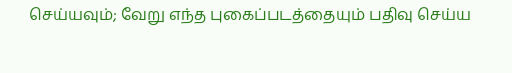செய்யவும்; வேறு எந்த புகைப்படத்தையும் பதிவு செய்ய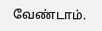வேண்டாம்.